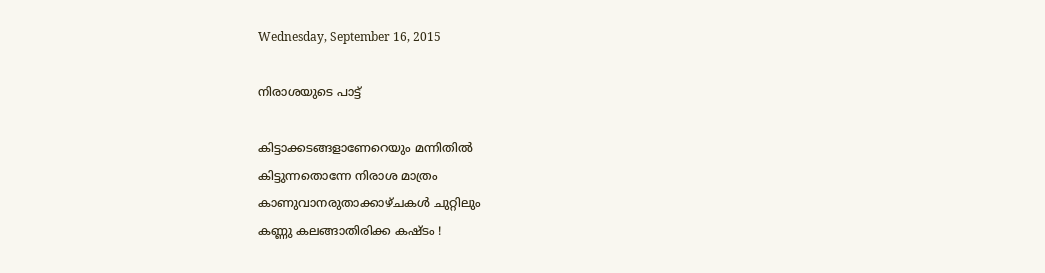Wednesday, September 16, 2015

നിരാശയുടെ പാട്ട്

കിട്ടാക്കടങ്ങളാണേറെയും മന്നിതില്‍
കിട്ടുന്നതൊന്നേ നിരാശ മാത്രം
കാണുവാനരുതാക്കാഴ്ചകള്‍ ചുറ്റിലും
കണ്ണു കലങ്ങാതിരിക്ക കഷ്ടം !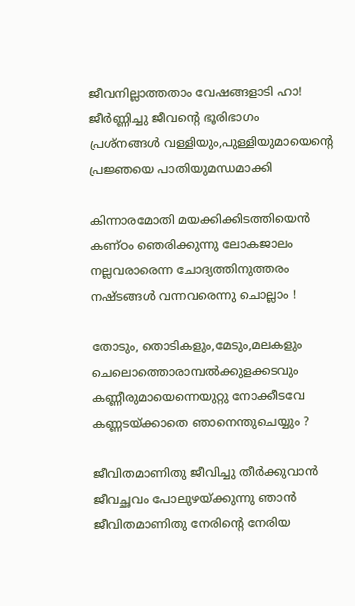ജീവനില്ലാത്തതാം വേഷങ്ങളാടി ഹാ!
ജീര്‍ണ്ണിച്ചു ജീവന്റെ ഭൂരിഭാഗം
പ്രശ്നങ്ങള്‍ വള്ളിയും,പുള്ളിയുമായെന്റെ
പ്രജ്ഞയെ പാതിയുമന്ധമാക്കി

കിന്നാരമോതി മയക്കിക്കിടത്തിയെന്‍
കണ്ഠം ഞെരിക്കുന്നു ലോകജാലം
നല്ലവരാരെന്ന ചോദ്യത്തിനുത്തരം
നഷ്ടങ്ങള്‍ വന്നവരെന്നു ചൊല്ലാം !

തോടും, തൊടികളും,മേടും,മലകളും
ചെലൊത്തൊരാമ്പല്‍ക്കുളക്കടവും
കണ്ണീരുമായെന്നെയുറ്റു നോക്കീടവേ
കണ്ണടയ്ക്കാതെ ഞാനെന്തുചെയ്യും ?

ജീവിതമാണിതു ജീവിച്ചു തീര്‍ക്കുവാന്‍
ജീവച്ഛവം പോലുഴയ്ക്കുന്നു ഞാന്‍
ജീവിതമാണിതു നേരിന്റെ നേരിയ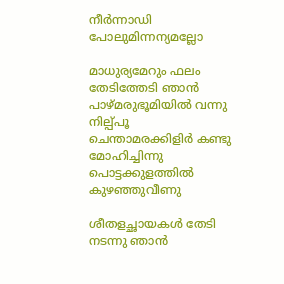നീര്‍ന്നാഡി പോലുമിന്നന്യമല്ലോ

മാധുര്യമേറും ഫലം തേടിത്തേടി ഞാന്‍
പാഴ്മരുഭൂമിയില്‍ വന്നു നില്പ്പൂ
ചെന്താമരക്കിളിര്‍ കണ്ടു മോഹിച്ചിന്നു
പൊട്ടക്കുളത്തില്‍ കുഴഞ്ഞുവീണു

ശീതളച്ഛായകള്‍ തേടി നടന്നു ഞാന്‍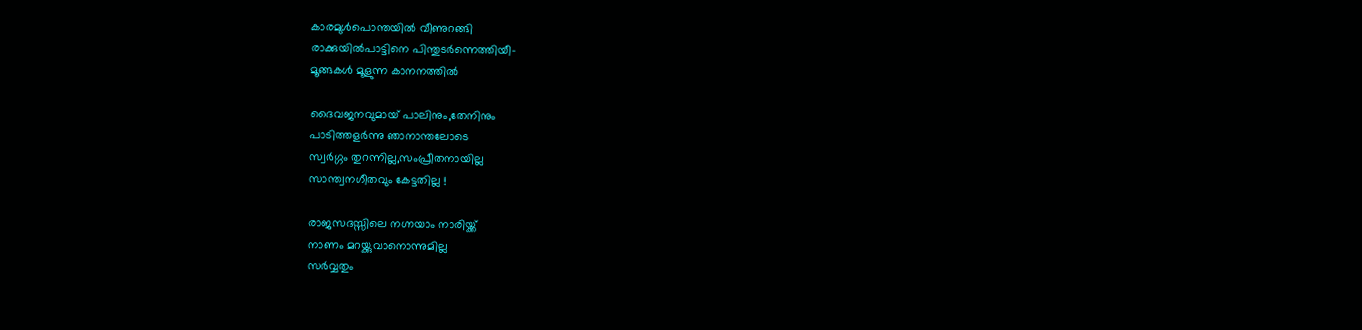കാരമുള്‍പൊന്തയില്‍ വീണുറങ്ങി
രാക്കുയില്‍പാട്ടിനെ പിന്തുടര്‍ന്നെത്തിയീ-
മൂങ്ങകള്‍ മൂളുന്ന കാനനത്തില്‍

ദൈവജനവുമായ് പാലിനും,തേനിനും
പാടിത്തളര്‍ന്നു ഞാനാന്തലോടെ
സ്വര്‍ഗ്ഗം തുറന്നില്ല,സംപ്രീതനായില്ല
സാന്ത്വനഗീതവും കേട്ടതില്ല !

രാജസദസ്സിലെ നഗ്നയാം നാരിയ്ക്ക്
നാണം മറയ്ക്കുവാനൊന്നുമില്ല
സര്‍വ്വതും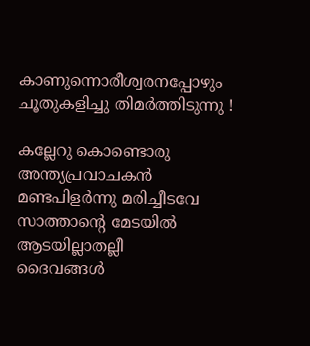കാണുന്നൊരീശ്വരനപ്പോഴും
ചൂതുകളിച്ചു തിമര്‍ത്തിടുന്നു !

കല്ലേറു കൊണ്ടൊരു അന്ത്യപ്രവാചകന്‍
മണ്ടപിളര്‍ന്നു മരിച്ചീടവേ
സാത്താന്റെ മേടയില്‍ ആടയില്ലാതല്ലീ
ദൈവങ്ങള്‍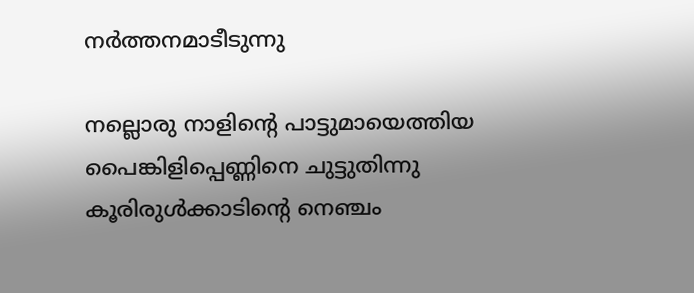നര്‍ത്തനമാടീടുന്നു

നല്ലൊരു നാളിന്റെ പാട്ടുമായെത്തിയ
പൈങ്കിളിപ്പെണ്ണിനെ ചുട്ടുതിന്നു
കൂരിരുള്‍ക്കാടിന്റെ നെഞ്ചം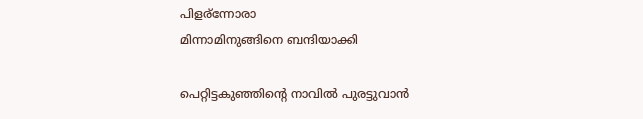പിളര്ന്നോരാ
മിന്നാമിനുങ്ങിനെ ബന്ദിയാക്കി

പെറ്റിട്ടകുഞ്ഞിന്റെ നാവില്‍ പുരട്ടുവാന്‍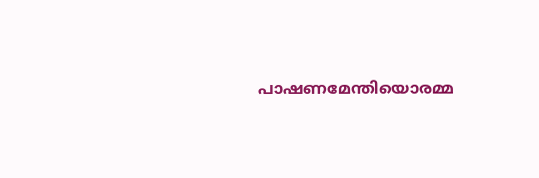പാഷണമേന്തിയൊരമ്മ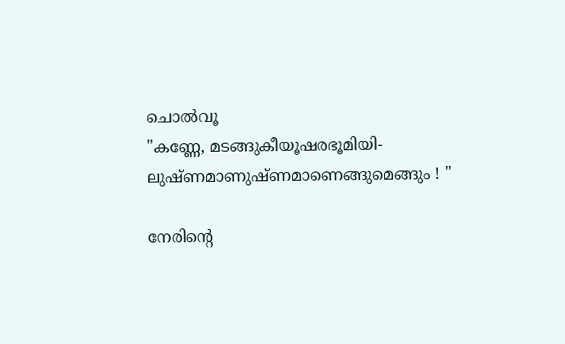ചൊല്‍വൂ
"കണ്ണേ, മടങ്ങുകീയൂഷരഭൂമിയി-
ലുഷ്ണമാണുഷ്ണമാണെങ്ങുമെങ്ങും ! "

നേരിന്റെ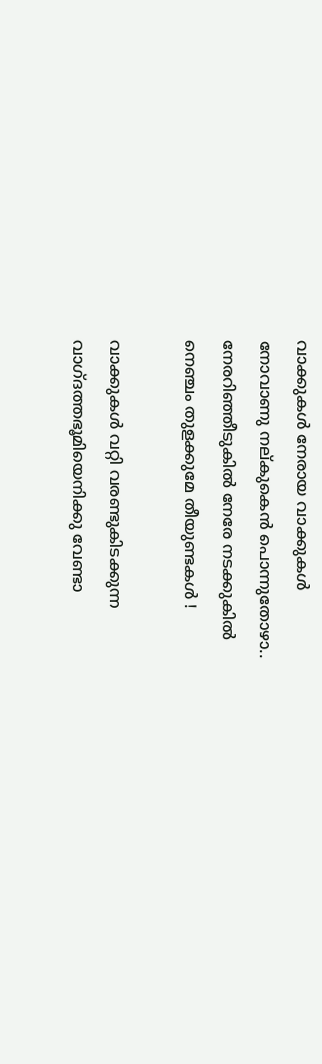വാക്കുകള്‍ നേരായ വാക്കുകള്‍
നോവാണു നല്കുകെന്‍ പൊന്നുതോഴാ..
നേരറിഞ്ഞീടുകില്‍ നേരേ നടക്കുകില്‍
നെഞ്ചം തുളക്കുമേ തീയുണ്ടകള്‍ !

വാക്കുകള്‍ വറ്റി വരണ്ടുകിടക്കുന്ന
വാഗ്ദത്തഭൂമിയെനിക്കു വേണ്ടാ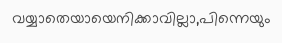വയ്യാതെയായെനിക്കാവില്ലാ,പിന്നെയും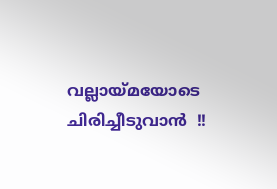വല്ലായ്മയോടെ ചിരിച്ചീടുവാന്‍  !!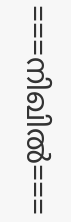===നിഖില്‍===